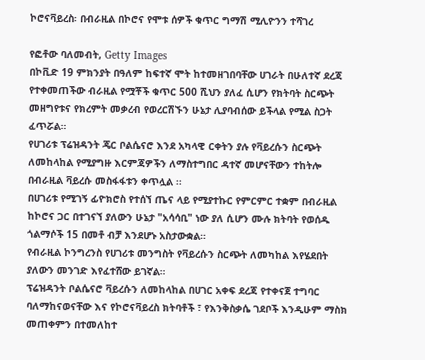ኮሮናቫይረስ፡ በብራዚል በኮሮና የሞቱ ሰዎች ቁጥር ግማሽ ሚሊዮንን ተሻገረ

የፎቶው ባለመብት, Getty Images
በኮቪድ 19 ምክንያት በዓለም ከፍተኛ ሞት ከተመዘገበባቸው ሀገራት በሁለተኛ ደረጃ የተቀመጠችው ብራዚል የሟቾች ቁጥር 500 ሺህን ያለፈ ሲሆን የክትባት ስርጭት መዘግየቱና የክረምት መቃረብ የወረርሽኙን ሁኔታ ሊያባብሰው ይችላል የሚል ስጋት ፈጥሯል።
የሀገሪቱ ፕሬዝዳንት ጄር ቦልሴናሮ እንደ አካላዊ ርቀትን ያሉ የቫይረሱን ስርጭት ለመከላከል የሚያግዙ እርምጃዎችን ለማስተግበር ዳተኛ መሆናቸውን ተከትሎ በብራዚል ቫይረሱ መስፋፋቱን ቀጥሏል ፡፡
በሀገሪቱ የሚገኝ ፊዮክሮስ የተሰኘ ጤና ላይ የሚያተኩር የምርምር ተቋም በብራዚል ከኮሮና ጋር በተገናኘ ያለውን ሁኔታ "አሳሳቢ" ነው ያለ ሲሆን ሙሉ ክትባት የወሰዱ ጎልማሶች 15 በመቶ ብቻ እንደሆኑ አስታውቋል።
የብራዚል ኮንግረንስ የሀገሪቱ መንግስት የቫይረሱን ስርጭት ለመካከል እየሄደበት ያለውን መንገድ እየፈተሸው ይገኛል።
ፕሬዝዳንት ቦልሴናሮ ቫይረሱን ለመከላከል በሀገር አቀፍ ደረጃ የተቀናጀ ተግባር ባለማከናወናቸው እና የኮሮናቫይረስ ክትባቶች ፣ የእንቅስቃሴ ገደቦች እንዲሁም ማስክ መጠቀምን በተመለከተ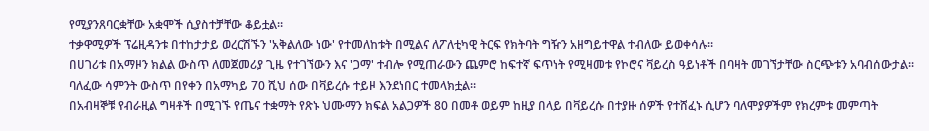የሚያንጸባርቋቸው አቋሞች ሲያስተቻቸው ቆይቷል።
ተቃዋሚዎች ፕሬዚዳንቱ በተከታታይ ወረርሽኙን 'አቅልለው ነው' የተመለከቱት በሚልና ለፖለቲካዊ ትርፍ የክትባት ግዥን አዘግይተዋል ተብለው ይወቀሳሉ።
በሀገሪቱ በአማዞን ክልል ውስጥ ለመጀመሪያ ጊዜ የተገኘውን እና 'ጋማ' ተብሎ የሚጠራውን ጨምሮ ከፍተኛ ፍጥነት የሚዛመቱ የኮሮና ቫይረስ ዓይነቶች በባዛት መገኘታቸው ስርጭቱን አባብሰውታል፡፡
ባለፈው ሳምንት ውስጥ በየቀን በአማካይ 70 ሺህ ሰው በቫይረሱ ተይዞ እንደነበር ተመላክቷል።
በአብዛኞቹ የብራዚል ግዛቶች በሚገኙ የጤና ተቋማት የጽኑ ህሙማን ክፍል አልጋዎች 80 በመቶ ወይም ከዚያ በላይ በቫይረሱ በተያዙ ሰዎች የተሸፈኑ ሲሆን ባለሞያዎችም የክረምቱ መምጣት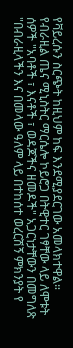የቫይረሱን ስርጭት ከዚህም ከፍ እንደሚያደርገው አመላክተዋል።
የብራዚል ጤና ሚኒስትር ማርሴሎ ኮይሮጋ በትዊተር ገፃቸው ላይ ለሞቱት ሰዎች "አባቶች ፣ እናቶች ፣ ወዳጆችና ዘመዶች" አጋርነታቸውን በመግለጽ "በብራዚላችን እና በመላው ዓለም ላይ በተከሰተ ወረርሽኝ ምክንያት የ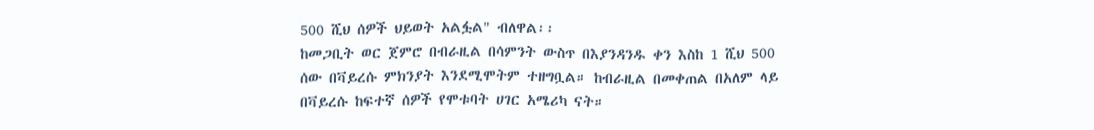500 ሺህ ሰዎች ህይወት አልፏል" ብለዋል፡፡
ከመጋቢት ወር ጀምሮ በብራዚል በሳምንት ውስጥ በእያንዳንዱ ቀን እስከ 1 ሺህ 500 ሰው በቫይረሱ ምክንያት እንደሚሞትም ተዘግቧል። ከብራዚል በመቀጠል በአለም ላይ በቫይረሱ ከፍተኛ ሰዎች የሞቱባት ሀገር አሜሪካ ናት።